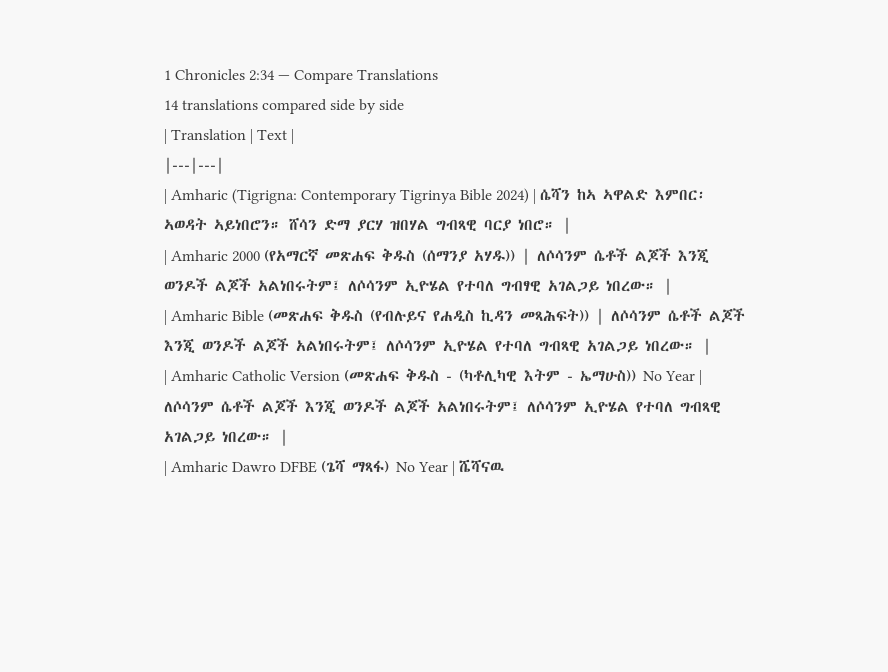1 Chronicles 2:34 — Compare Translations
14 translations compared side by side
| Translation | Text |
|---|---|
| Amharic (Tigrigna: Contemporary Tigrinya Bible 2024) | ሴሻን ከኣ ኣዋልድ እምበር፡ ኣወዳት ኣይነበሮን። ሸሳን ድማ ያርሃ ዝበሃል ግብጻዊ ባርያ ነበሮ። |
| Amharic 2000 (የአማርኛ መጽሐፍ ቅዱስ (ሰማንያ አሃዱ)) | ለሶሳንም ሴቶች ልጆች እንጂ ወንዶች ልጆች አልነበሩትም፤ ለሶሳንም ኢዮሄል የተባለ ግብፃዊ አገልጋይ ነበረው። |
| Amharic Bible (መጽሐፍ ቅዱስ (የብሉይና የሐዲስ ኪዳን መጻሕፍት)) | ለሶሳንም ሴቶች ልጆች እንጂ ወንዶች ልጆች አልነበሩትም፤ ለሶሳንም ኢዮሄል የተባለ ግብጻዊ አገልጋይ ነበረው። |
| Amharic Catholic Version (መጽሐፍ ቅዱስ - (ካቶሊካዊ እትም - ኤማሁስ)) No Year | ለሶሳንም ሴቶች ልጆች እንጂ ወንዶች ልጆች አልነበሩትም፤ ለሶሳንም ኢዮሄል የተባለ ግብጻዊ አገልጋይ ነበረው። |
| Amharic Dawro DFBE (ጌሻ ማጻፋ) No Year | ሼሻናዉ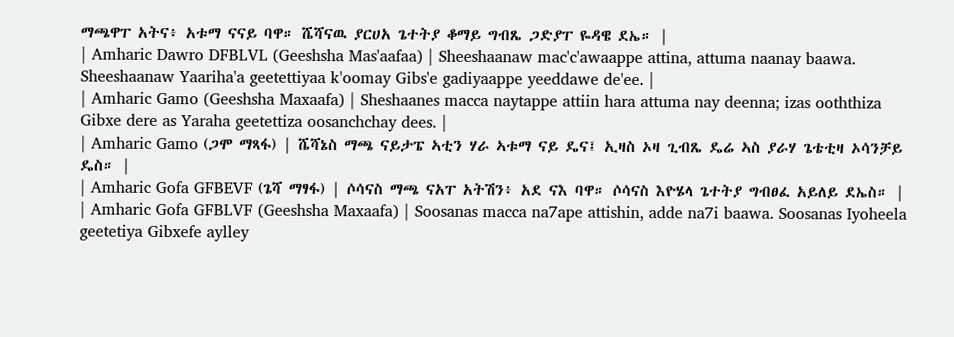ማጫዋፐ አትና፥ አቱማ ናናይ ባዋ። ሼሻናዉ ያርሀአ ጌተትያ ቆማይ ግብጼ ጋድያፐ ዬዳዌ ደኤ። |
| Amharic Dawro DFBLVL (Geeshsha Mas'aafaa) | Sheeshaanaw mac'c'awaappe attina, attuma naanay baawa. Sheeshaanaw Yaariha'a geetettiyaa k'oomay Gibs'e gadiyaappe yeeddawe de'ee. |
| Amharic Gamo (Geeshsha Maxaafa) | Sheshaanes macca naytappe attiin hara attuma nay deenna; izas ooththiza Gibxe dere as Yaraha geetettiza oosanchchay dees. |
| Amharic Gamo (ጋሞ ማጻፋ) | ሼሻኔስ ማጫ ናይታፔ ኣቲን ሃራ ኣቱማ ናይ ዴና፤ ኢዛስ ኦዛ ጊብጼ ዴሬ ኣስ ያራሃ ጌቴቲዛ ኦሳንቻይ ዴስ። |
| Amharic Gofa GFBEVF (ጌሻ ማፃፋ) | ሶሳናስ ማጫ ናአፐ አትሽን፥ አደ ናእ ባዋ። ሶሳናስ እዮሄላ ጌተትያ ግብፀፈ አይለይ ደኤስ። |
| Amharic Gofa GFBLVF (Geeshsha Maxaafa) | Soosanas macca na7ape attishin, adde na7i baawa. Soosanas Iyoheela geetetiya Gibxefe aylley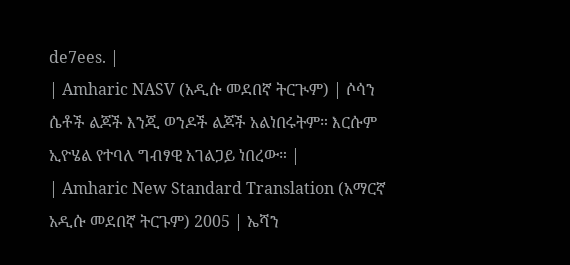de7ees. |
| Amharic NASV (አዲሱ መደበኛ ትርጒም) | ሶሳን ሴቶች ልጆች እንጂ ወንዶች ልጆች አልነበሩትም። እርሱም ኢዮሄል የተባለ ግብፃዊ አገልጋይ ነበረው። |
| Amharic New Standard Translation (አማርኛ አዲሱ መደበኛ ትርጉም) 2005 | ኤሻን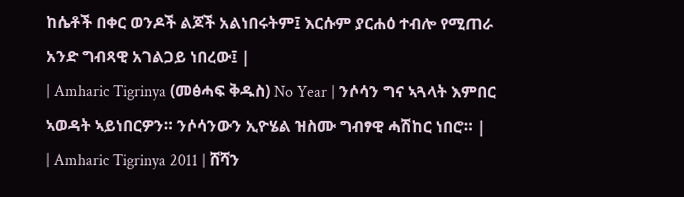ከሴቶች በቀር ወንዶች ልጆች አልነበሩትም፤ እርሱም ያርሐዕ ተብሎ የሚጠራ አንድ ግብጻዊ አገልጋይ ነበረው፤ |
| Amharic Tigrinya (መፅሓፍ ቅዱስ) No Year | ንሶሳን ግና ኣጓላት እምበር ኣወዳት ኣይነበርዎን። ንሶሳንውን ኢዮሄል ዝስሙ ግብፃዊ ሓሽከር ነበሮ። |
| Amharic Tigrinya 2011 | ሸሻን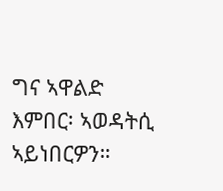ግና ኣዋልድ እምበር፡ ኣወዳትሲ ኣይነበርዎን።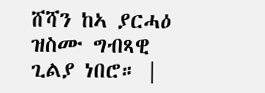ሸሻን ከኣ ያርሓዕ ዝስሙ ግብጻዊ ጊልያ ነበሮ። |